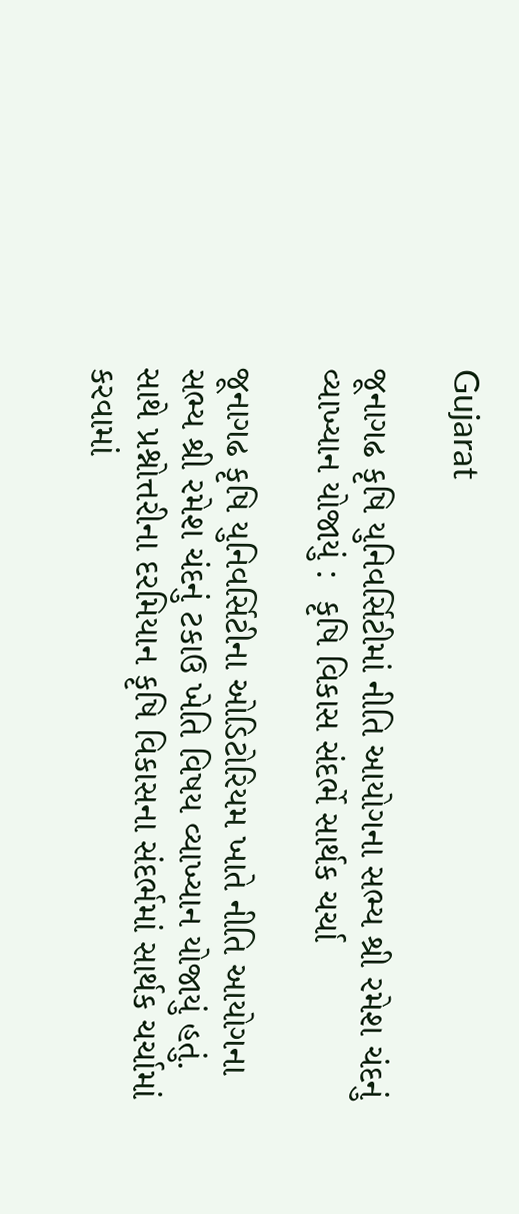Gujarat

જૂનાગઢ કૃષિ યુનિવર્સિટીમાં નીતિ આયોગના સભ્ય શ્રી રમેશ ચંદનું વ્યાખ્યાન યોજાયું :  કૃષિ વિકાસ સંદર્ભે સાર્થક ચર્ચા

જૂનાગઢ કૃષિ યુનિવર્સિટીના ઓડિટોરિયમ ખાતે નીતિ આયોગના સભ્ય શ્રી રમેશ ચંદનું ટકાઉ ખેતિ વિષય વ્યાખ્યાન યોજાયું હતું. સાથે પ્રશ્નોત્તરીના દરમિયાન કૃષિ વિકાસના સંદર્ભમાં સાર્થક ચર્ચામાં કરવામાં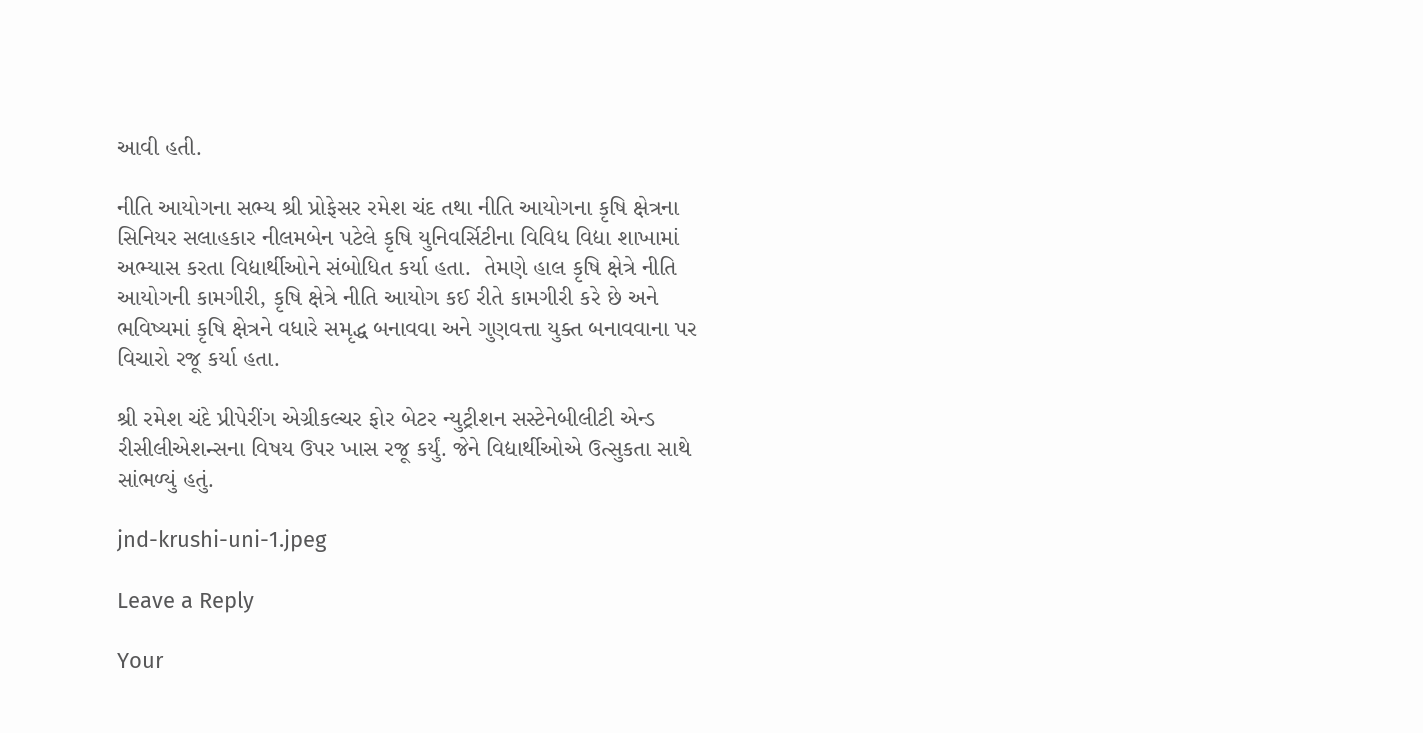આવી હતી.

નીતિ આયોગના સભ્ય શ્રી પ્રોફેસર રમેશ ચંદ તથા નીતિ આયોગના કૃષિ ક્ષેત્રના સિનિયર સલાહકાર નીલમબેન પટેલે કૃષિ યુનિવર્સિટીના વિવિધ વિદ્યા શાખામાં અભ્યાસ કરતા વિદ્યાર્થીઓને સંબોધિત કર્યા હતા.  તેમણે હાલ કૃષિ ક્ષેત્રે નીતિ આયોગની કામગીરી, કૃષિ ક્ષેત્રે નીતિ આયોગ કઈ રીતે કામગીરી કરે છે અને ભવિષ્યમાં કૃષિ ક્ષેત્રને વધારે સમૃદ્ધ બનાવવા અને ગુણવત્તા યુક્ત બનાવવાના પર વિચારો રજૂ કર્યા હતા.

શ્રી રમેશ ચંદે પ્રીપેરીંગ એગ્રીકલ્ચર ફોર બેટર ન્યુટ્રીશન સસ્ટેનેબીલીટી એન્ડ રીસીલીએશન્સના વિષય ઉપર ખાસ રજૂ કર્યું. જેને વિદ્યાર્થીઓએ ઉત્સુકતા સાથે સાંભળ્યું હતું.

jnd-krushi-uni-1.jpeg

Leave a Reply

Your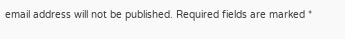email address will not be published. Required fields are marked *